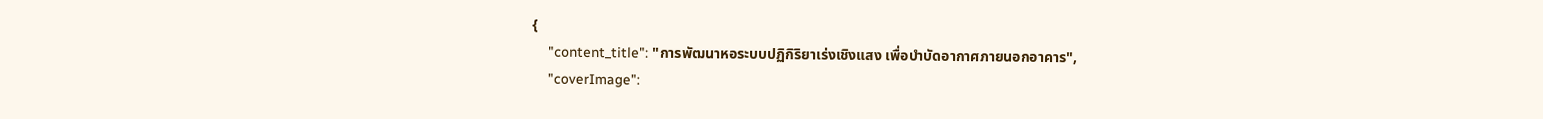{
    "content_title": "การพัฒนาหอระบบปฏิกิริยาเร่งเชิงแสง เพื่อบำบัดอากาศภายนอกอาคาร",
    "coverImage":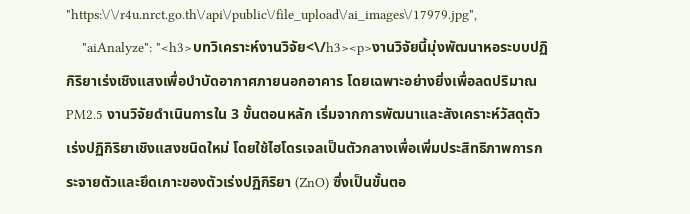"https:\/\/r4u.nrct.go.th\/api\/public\/file_upload\/ai_images\/17979.jpg",
    "aiAnalyze": "<h3>บทวิเคราะห์งานวิจัย<\/h3><p>งานวิจัยนี้มุ่งพัฒนาหอระบบปฏิกิริยาเร่งเชิงแสงเพื่อบำบัดอากาศภายนอกอาคาร โดยเฉพาะอย่างยิ่งเพื่อลดปริมาณ PM2.5 งานวิจัยดำเนินการใน 3 ขั้นตอนหลัก เริ่มจากการพัฒนาและสังเคราะห์วัสดุตัวเร่งปฏิกิริยาเชิงแสงชนิดใหม่ โดยใช้ไฮโดรเจลเป็นตัวกลางเพื่อเพิ่มประสิทธิภาพการกระจายตัวและยึดเกาะของตัวเร่งปฏิกิริยา (ZnO) ซึ่งเป็นขั้นตอ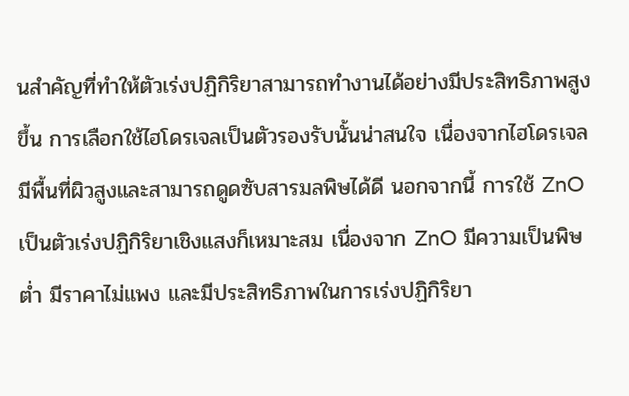นสำคัญที่ทำให้ตัวเร่งปฏิกิริยาสามารถทำงานได้อย่างมีประสิทธิภาพสูงขึ้น การเลือกใช้ไฮโดรเจลเป็นตัวรองรับนั้นน่าสนใจ เนื่องจากไฮโดรเจลมีพื้นที่ผิวสูงและสามารถดูดซับสารมลพิษได้ดี นอกจากนี้ การใช้ ZnO เป็นตัวเร่งปฏิกิริยาเชิงแสงก็เหมาะสม เนื่องจาก ZnO มีความเป็นพิษต่ำ มีราคาไม่แพง และมีประสิทธิภาพในการเร่งปฏิกิริยา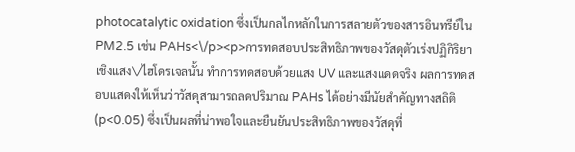photocatalytic oxidation ซึ่งเป็นกลไกหลักในการสลายตัวของสารอินทรีย์ใน PM2.5 เช่น PAHs<\/p><p>การทดสอบประสิทธิภาพของวัสดุตัวเร่งปฏิกิริยาเชิงแสง\/ไฮโดรเจลนั้น ทำการทดสอบด้วยแสง UV และแสงแดดจริง ผลการทดสอบแสดงให้เห็นว่าวัสดุสามารถลดปริมาณ PAHs ได้อย่างมีนัยสำคัญทางสถิติ (p<0.05) ซึ่งเป็นผลที่น่าพอใจและยืนยันประสิทธิภาพของวัสดุที่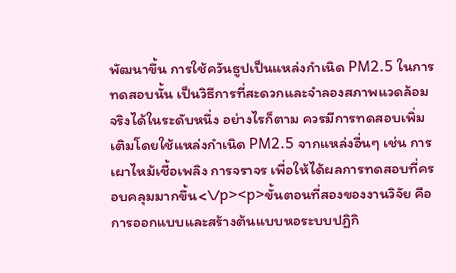พัฒนาขึ้น การใช้ควันธูปเป็นแหล่งกำเนิด PM2.5 ในการทดสอบนั้น เป็นวิธีการที่สะดวกและจำลองสภาพแวดล้อมจริงได้ในระดับหนึ่ง อย่างไรก็ตาม ควรมีการทดสอบเพิ่มเติมโดยใช้แหล่งกำเนิด PM2.5 จากแหล่งอื่นๆ เช่น การเผาไหม้เชื้อเพลิง การจราจร เพื่อให้ได้ผลการทดสอบที่ครอบคลุมมากขึ้น<\/p><p>ขั้นตอนที่สองของงานวิจัย คือการออกแบบและสร้างต้นแบบหอระบบปฏิกิ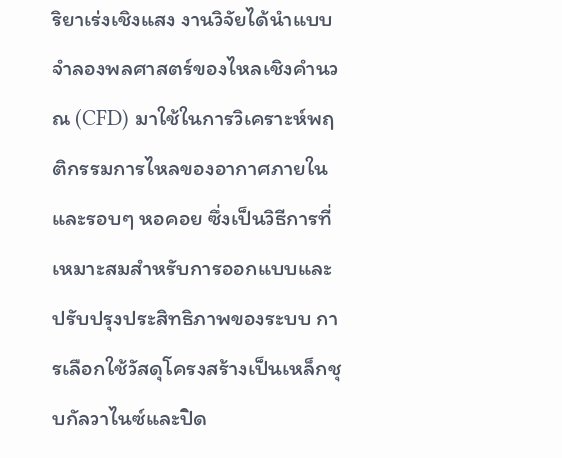ริยาเร่งเชิงแสง งานวิจัยได้นำแบบจำลองพลศาสตร์ของไหลเชิงคำนวณ (CFD) มาใช้ในการวิเคราะห์พฤติกรรมการไหลของอากาศภายในและรอบๆ หอคอย ซึ่งเป็นวิธีการที่เหมาะสมสำหรับการออกแบบและปรับปรุงประสิทธิภาพของระบบ การเลือกใช้วัสดุโครงสร้างเป็นเหล็กชุบกัลวาไนซ์และปิด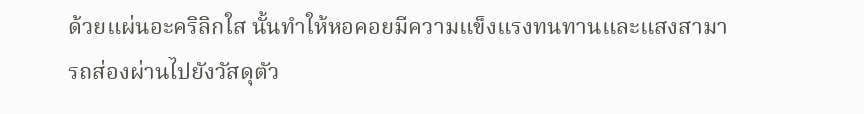ด้วยแผ่นอะคริลิกใส นั้นทำให้หอคอยมีความแข็งแรงทนทานและแสงสามารถส่องผ่านไปยังวัสดุตัว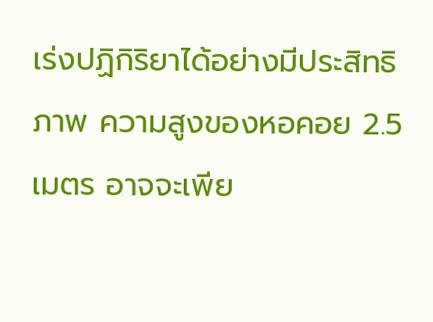เร่งปฏิกิริยาได้อย่างมีประสิทธิภาพ ความสูงของหอคอย 2.5 เมตร อาจจะเพีย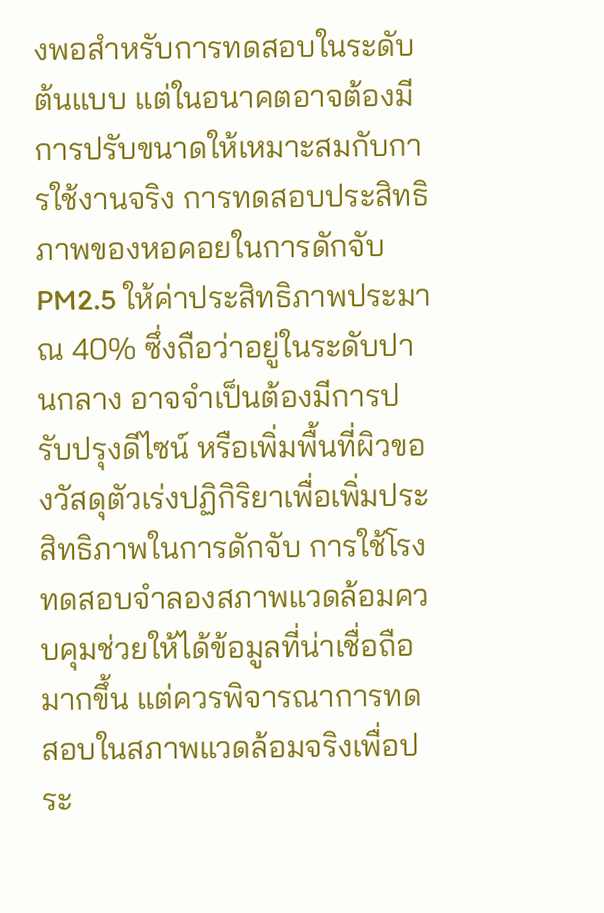งพอสำหรับการทดสอบในระดับต้นแบบ แต่ในอนาคตอาจต้องมีการปรับขนาดให้เหมาะสมกับการใช้งานจริง การทดสอบประสิทธิภาพของหอคอยในการดักจับ PM2.5 ให้ค่าประสิทธิภาพประมาณ 40% ซึ่งถือว่าอยู่ในระดับปานกลาง อาจจำเป็นต้องมีการปรับปรุงดีไซน์ หรือเพิ่มพื้นที่ผิวของวัสดุตัวเร่งปฏิกิริยาเพื่อเพิ่มประสิทธิภาพในการดักจับ การใช้โรงทดสอบจำลองสภาพแวดล้อมควบคุมช่วยให้ได้ข้อมูลที่น่าเชื่อถือมากขึ้น แต่ควรพิจารณาการทดสอบในสภาพแวดล้อมจริงเพื่อประ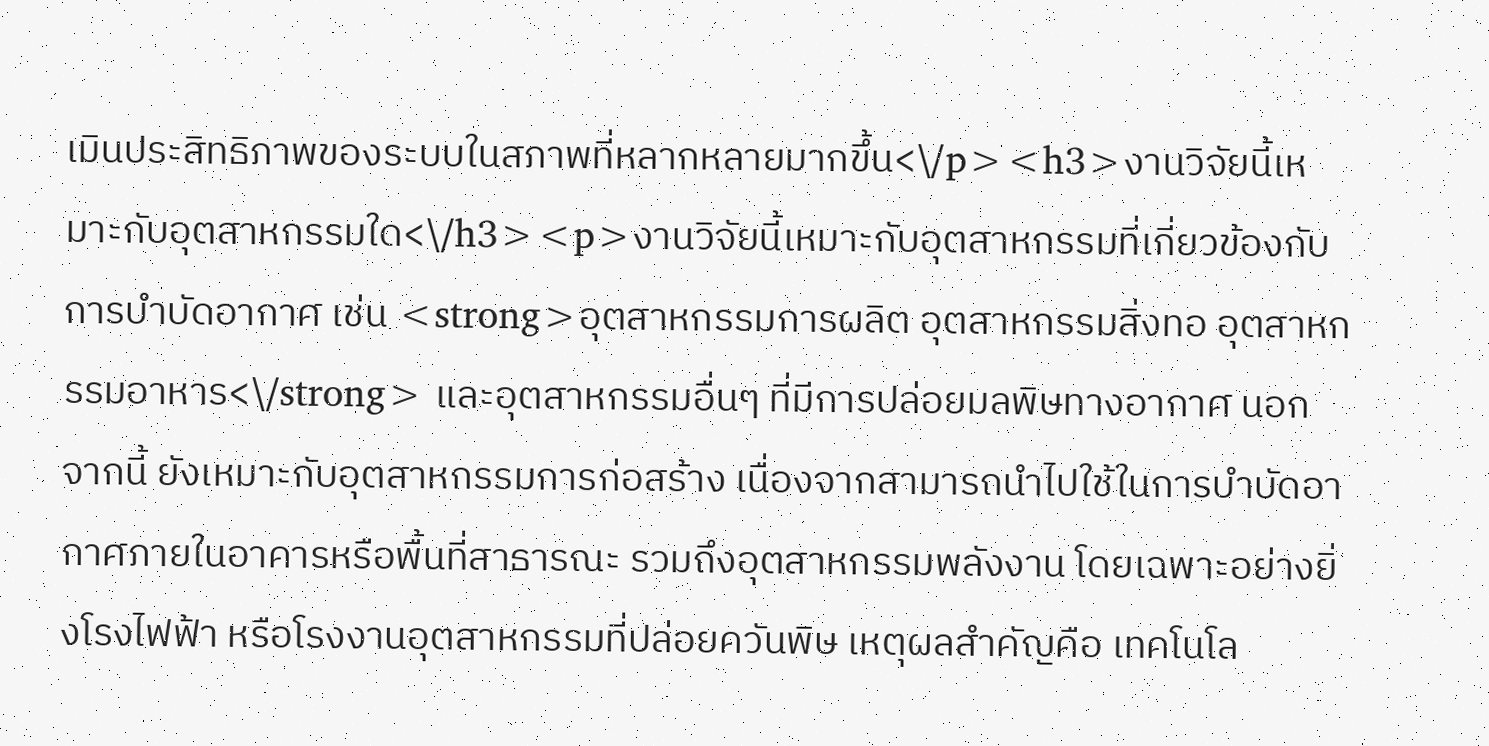เมินประสิทธิภาพของระบบในสภาพที่หลากหลายมากขึ้น<\/p><h3>งานวิจัยนี้เหมาะกับอุตสาหกรรมใด<\/h3><p>งานวิจัยนี้เหมาะกับอุตสาหกรรมที่เกี่ยวข้องกับการบำบัดอากาศ เช่น <strong>อุตสาหกรรมการผลิต อุตสาหกรรมสิ่งทอ อุตสาหกรรมอาหาร<\/strong> และอุตสาหกรรมอื่นๆ ที่มีการปล่อยมลพิษทางอากาศ นอกจากนี้ ยังเหมาะกับอุตสาหกรรมการก่อสร้าง เนื่องจากสามารถนำไปใช้ในการบำบัดอากาศภายในอาคารหรือพื้นที่สาธารณะ รวมถึงอุตสาหกรรมพลังงาน โดยเฉพาะอย่างยิ่งโรงไฟฟ้า หรือโรงงานอุตสาหกรรมที่ปล่อยควันพิษ เหตุผลสำคัญคือ เทคโนโล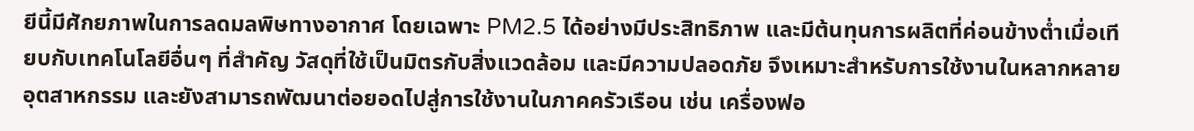ยีนี้มีศักยภาพในการลดมลพิษทางอากาศ โดยเฉพาะ PM2.5 ได้อย่างมีประสิทธิภาพ และมีต้นทุนการผลิตที่ค่อนข้างต่ำเมื่อเทียบกับเทคโนโลยีอื่นๆ ที่สำคัญ วัสดุที่ใช้เป็นมิตรกับสิ่งแวดล้อม และมีความปลอดภัย จึงเหมาะสำหรับการใช้งานในหลากหลายอุตสาหกรรม และยังสามารถพัฒนาต่อยอดไปสู่การใช้งานในภาคครัวเรือน เช่น เครื่องฟอ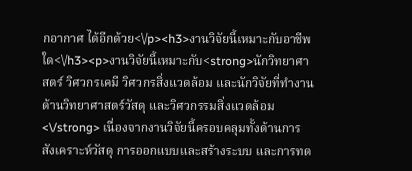กอากาศ ได้อีกด้วย<\/p><h3>งานวิจัยนี้เหมาะกับอาชีพใด<\/h3><p>งานวิจัยนี้เหมาะกับ<strong>นักวิทยาศาสตร์ วิศวกรเคมี วิศวกรสิ่งแวดล้อม และนักวิจัยที่ทำงานด้านวิทยาศาสตร์วัสดุ และวิศวกรรมสิ่งแวดล้อม<\/strong> เนื่องจากงานวิจัยนี้ครอบคลุมทั้งด้านการสังเคราะห์วัสดุ การออกแบบและสร้างระบบ และการทด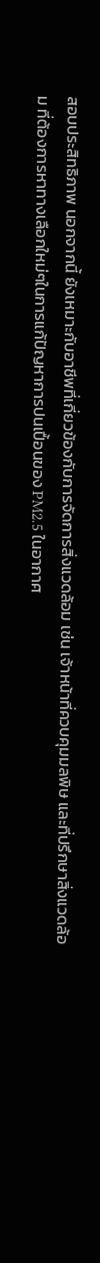สอบประสิทธิภาพ นอกจากนี้ ยังเหมาะกับอาชีพที่เกี่ยวข้องกับการจัดการสิ่งแวดล้อม เช่น เจ้าหน้าที่ควบคุมมลพิษ และที่ปรึกษาสิ่งแวดล้อม ที่ต้องการหาทางเลือกใหม่ๆในการแก้ปัญหาการปนเปื้อนของ PM2.5 ในอากาศ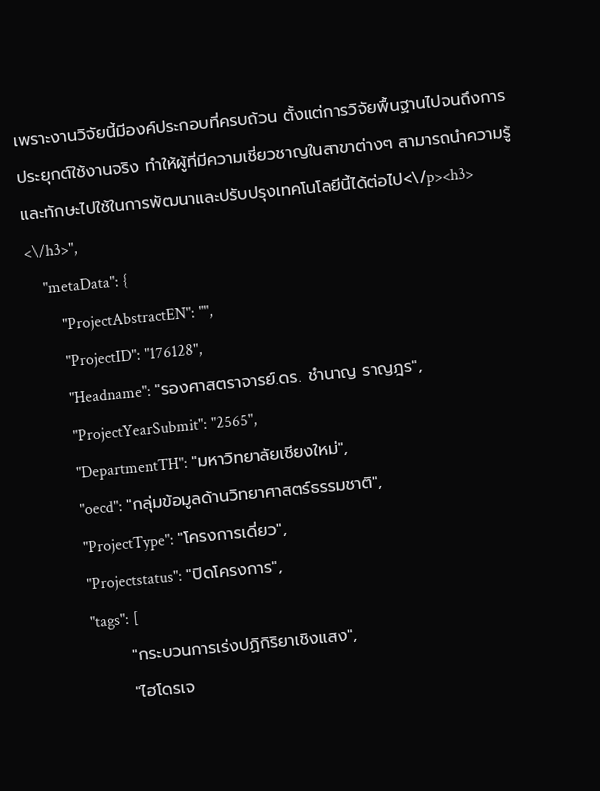เพราะงานวิจัยนี้มีองค์ประกอบที่ครบถ้วน ตั้งแต่การวิจัยพื้นฐานไปจนถึงการประยุกต์ใช้งานจริง ทำให้ผู้ที่มีความเชี่ยวชาญในสาขาต่างๆ สามารถนำความรู้และทักษะไปใช้ในการพัฒนาและปรับปรุงเทคโนโลยีนี้ได้ต่อไป<\/p><h3> <\/h3>",
    "metaData": {
        "ProjectAbstractEN": "",
        "ProjectID": "176128",
        "Headname": "รองศาสตราจารย์.ดร. ชำนาญ ราญฎร",
        "ProjectYearSubmit": "2565",
        "DepartmentTH": "มหาวิทยาลัยเชียงใหม่",
        "oecd": "กลุ่มข้อมูลด้านวิทยาศาสตร์ธรรมชาติ",
        "ProjectType": "โครงการเดี่ยว",
        "Projectstatus": "ปิดโครงการ",
        "tags": [
            "กระบวนการเร่งปฏิกิริยาเชิงแสง",
            "ไฮโดรเจ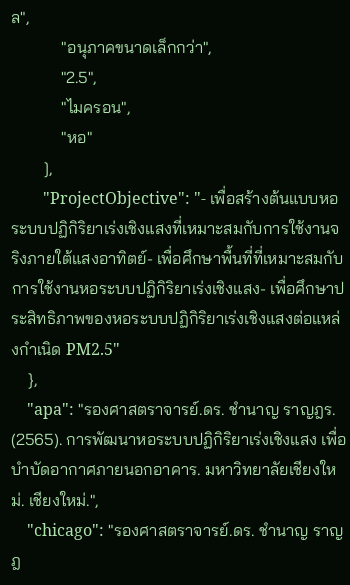ล",
            "อนุภาคขนาดเล็กกว่า",
            "2.5",
            "ไมครอน",
            "หอ"
        ],
        "ProjectObjective": "- เพื่อสร้างต้นแบบหอระบบปฏิกิริยาเร่งเชิงแสงที่เหมาะสมกับการใช้งานจริงภายใต้แสงอาทิตย์- เพื่อศึกษาพื้นที่ที่เหมาะสมกับการใช้งานหอระบบปฏิกิริยาเร่งเชิงแสง- เพื่อศึกษาประสิทธิภาพของหอระบบปฏิกิริยาเร่งเชิงแสงต่อแหล่งกำเนิด PM2.5"
    },
    "apa": "รองศาสตราจารย์.ดร. ชำนาญ ราญฎร. (2565). การพัฒนาหอระบบปฏิกิริยาเร่งเชิงแสง เพื่อบำบัดอากาศภายนอกอาคาร. มหาวิทยาลัยเชียงใหม่. เชียงใหม่.",
    "chicago": "รองศาสตราจารย์.ดร. ชำนาญ ราญฎ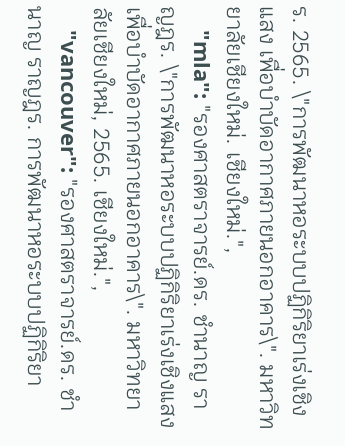ร. 2565. \"การพัฒนาหอระบบปฏิกิริยาเร่งเชิงแสง เพื่อบำบัดอากาศภายนอกอาคาร\". มหาวิทยาลัยเชียงใหม่. เชียงใหม่.",
    "mla": "รองศาสตราจารย์.ดร. ชำนาญ ราญฎร. \"การพัฒนาหอระบบปฏิกิริยาเร่งเชิงแสง เพื่อบำบัดอากาศภายนอกอาคาร\". มหาวิทยาลัยเชียงใหม่, 2565. เชียงใหม่.",
    "vancouver": "รองศาสตราจารย์.ดร. ชำนาญ ราญฎร. การพัฒนาหอระบบปฏิกิริยา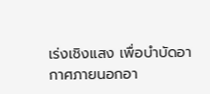เร่งเชิงแสง เพื่อบำบัดอากาศภายนอกอา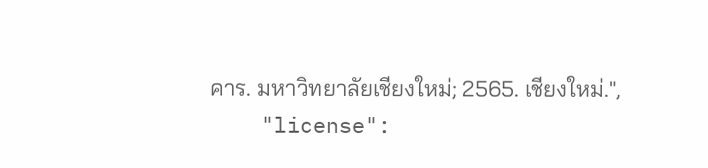คาร. มหาวิทยาลัยเชียงใหม่; 2565. เชียงใหม่.",
    "license":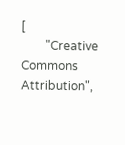[
        "Creative Commons Attribution",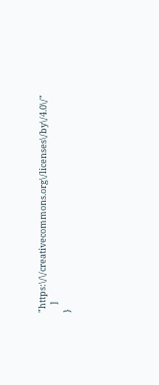"https:\/\/creativecommons.org\/licenses\/by\/4.0\/"
    ]
}